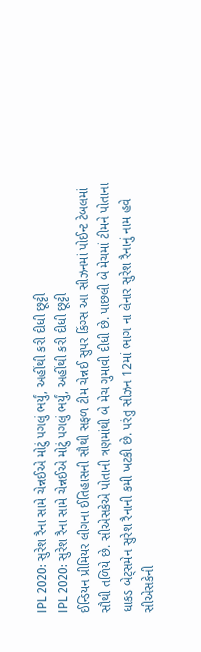IPL 2020: સુરેશ રૈના સામે ચેન્નઈએ મોટું પગલું ભર્યું, અહીંથી કરી દીધી છૂટ્ટી
IPL 2020: સુરેશ રૈના સામે ચેન્નઈએ મોટું પગલું ભર્યું, અહીંથી કરી દીધી છૂટ્ટી
ઈન્ડિયન પ્રીમિયર લીગના ઈતિહાસની સૌથી સફળ ટીમ ચેન્નઈ સુપર કિંગ્સ આ સીઝનમાં પોઈન્ટ ટેબલમાં સૌથી તળિયે છે. સીએસકેએ પોતાની ત્રણમાંથી બે મેચ ગુમાવી દીધી છે. પાછલી બે મેચમાં ટીમને પોતાના ધાકડ બેટ્સમેન સુરેશ રૈનાની કમી ખટકી છે. પરંતુ સીઝન 12માં ભાગ ના લેનાર સુરેશ રૈનાનું નામ હવે સીએસકેની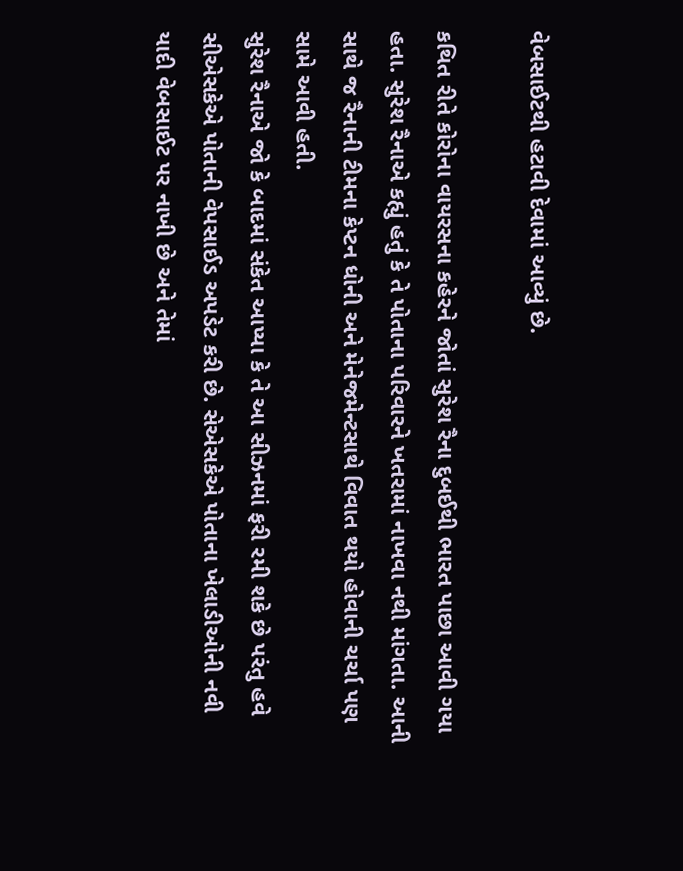વેબસાઈટથી હટાવી દેવામાં આવ્યું છે.

કથિત રીતે કોરોના વાયરસના કહેરને જોતાં સુરેશ રૈના દુબઈથી ભારત પાછા આવી ગયા હતા. સુરેશ રૈનાએ કહ્યું હતું કે તે પોતાના પરિવારને ખતરામાં નાખવા નથી માંગતા. આની સાથે જ રૈનાની ટીમના કેપ્ટન ધોની અને મેનેજમેન્ટસાથે વિવાત થયો હોવાની ચર્ચા પણ સામે આવી હતી.
સુરેશ રૈનાએ જો કે બાદમાં સંકેત આપ્યા કે તે આ સીઝનમાં ફરી રમી શકે છે પરંતુ હવે સીએસકેએ પોતાની વેપસાઈડ અપડેટ કરી છે. સેએસકેએ પોતાના ખેલાડીઓની નવી યાદી વેબસાઈટ પર નાખી છે અને તેમાં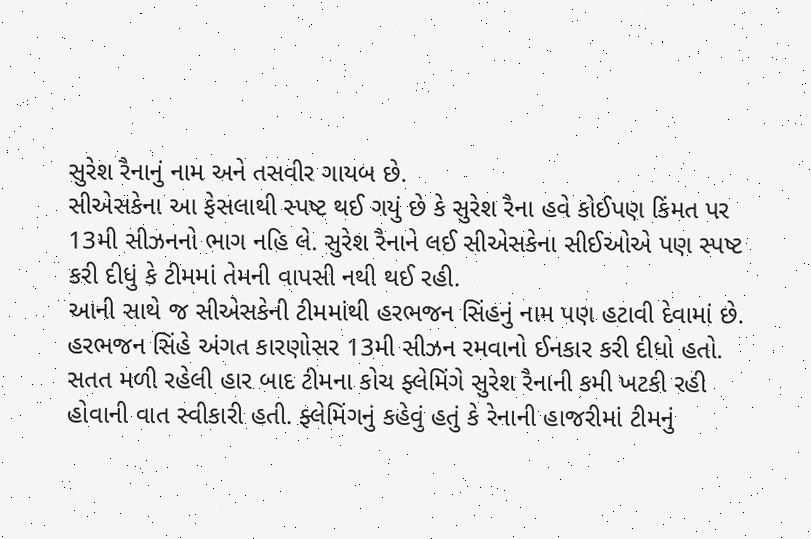સુરેશ રૈનાનું નામ અને તસવીર ગાયબ છે.
સીએસકેના આ ફેસલાથી સ્પષ્ટ થઈ ગયું છે કે સુરેશ રૈના હવે કોઈપણ કિંમત પર 13મી સીઝનનો ભાગ નહિ લે. સુરેશ રૈનાને લઈ સીએસકેના સીઈઓએ પણ સ્પષ્ટ કરી દીધું કે ટીમમાં તેમની વાપસી નથી થઈ રહી.
આની સાથે જ સીએસકેની ટીમમાંથી હરભજન સિંહનું નામ પણ હટાવી દેવામાં છે. હરભજન સિંહે અંગત કારણોસર 13મી સીઝન રમવાનો ઈનકાર કરી દીધો હતો. સતત મળી રહેલી હાર બાદ ટીમના કોચ ફ્લેમિંગે સુરેશ રૈનાની કમી ખટકી રહી હોવાની વાત સ્વીકારી હતી. ફ્લેમિંગનું કહેવું હતું કે રેનાની હાજરીમાં ટીમનું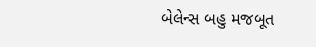બેલેન્સ બહુ મજબૂત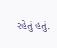રહેતું હતું.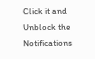Click it and Unblock the Notifications